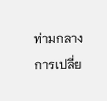ท่ามกลางการเปลี่ย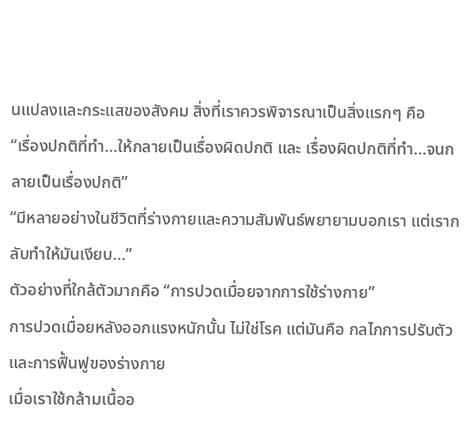นแปลงและกระแสของสังคม สิ่งที่เราควรพิจารณาเป็นสิ่งแรกๆ คือ
“เรื่องปกติที่ทำ…ให้กลายเป็นเรื่องผิดปกติ และ เรื่องผิดปกติที่ทำ…จนกลายเป็นเรื่องปกติ”
“มีหลายอย่างในชีวิตที่ร่างกายและความสัมพันธ์พยายามบอกเรา แต่เรากลับทำให้มันเงียบ…”
ตัวอย่างที่ใกล้ตัวมากคือ “การปวดเมื่อยจากการใช้ร่างกาย”
การปวดเมื่อยหลังออกแรงหนักนั้น ไม่ใช่โรค แต่มันคือ กลไกการปรับตัวและการฟื้นฟูของร่างกาย
เมื่อเราใช้กล้ามเนื้ออ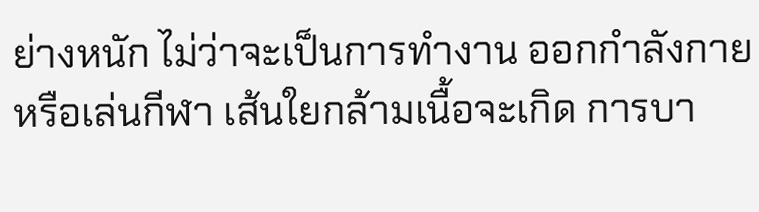ย่างหนัก ไม่ว่าจะเป็นการทำงาน ออกกำลังกาย หรือเล่นกีฬา เส้นใยกล้ามเนื้อจะเกิด การบา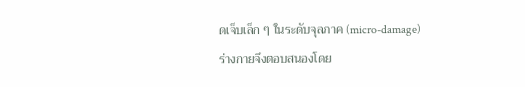ดเจ็บเล็ก ๆ ในระดับจุลภาค (micro-damage)
ร่างกายจึงตอบสนองโดย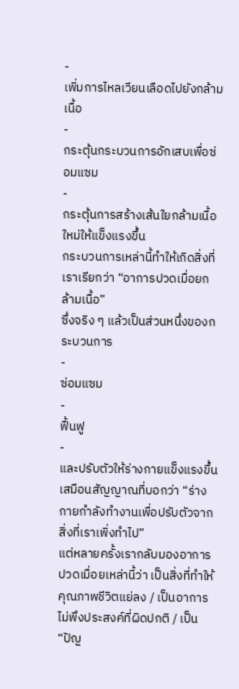-
เพิ่มการไหลเวียนเลือดไปยังกล้ามเนื้อ
-
กระตุ้นกระบวนการอักเสบเพื่อซ่อมแซม
-
กระตุ้นการสร้างเส้นใยกล้ามเนื้อใหม่ให้แข็งแรงขึ้น
กระบวนการเหล่านี้ทำให้เกิดสิ่งที่เราเรียกว่า “อาการปวดเมื่อยกล้ามเนื้อ”
ซึ่งจริง ๆ แล้วเป็นส่วนหนึ่งของกระบวนการ
-
ซ่อมแซม
-
ฟื้นฟู
-
และปรับตัวให้ร่างกายแข็งแรงขึ้น
เสมือนสัญญาณที่บอกว่า “ร่างกายกำลังทำงานเพื่อปรับตัวจากสิ่งที่เราเพิ่งทำไป”
แต่หลายครั้งเรากลับมองอาการปวดเมื่อยเหล่านี้ว่า เป็นสิ่งที่ทำให้คุณภาพชีวิตแย่ลง / เป็นอาการไม่พึงประสงค์ที่ผิดปกติ / เป็น “ปัญ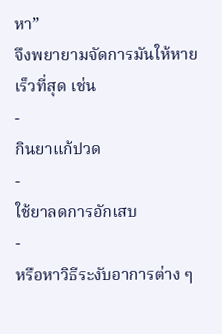หา”
จึงพยายามจัดการมันให้หายเร็วที่สุด เช่น
-
กินยาแก้ปวด
-
ใช้ยาลดการอักเสบ
-
หรือหาวิธีระงับอาการต่าง ๆ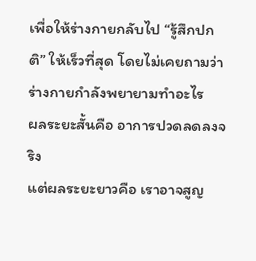เพื่อให้ร่างกายกลับไป “รู้สึกปกติ” ให้เร็วที่สุด โดยไม่เคยถามว่า ร่างกายกำลังพยายามทำอะไร
ผลระยะสั้นคือ อาการปวดลดลงจริง
แต่ผลระยะยาวคือ เราอาจสูญ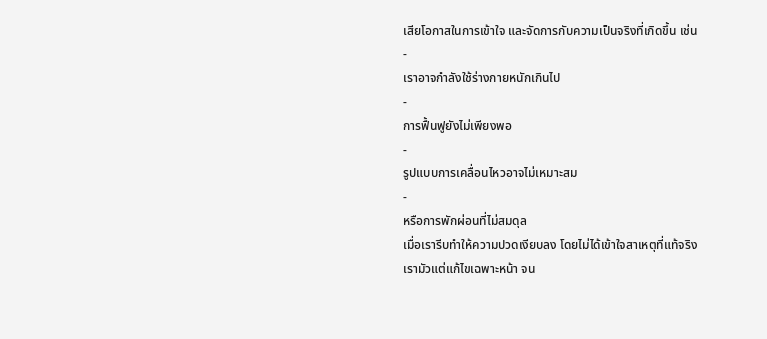เสียโอกาสในการเข้าใจ และจัดการกับความเป็นจริงที่เกิดขึ้น เช่น
-
เราอาจกำลังใช้ร่างกายหนักเกินไป
-
การฟื้นฟูยังไม่เพียงพอ
-
รูปแบบการเคลื่อนไหวอาจไม่เหมาะสม
-
หรือการพักผ่อนที่ไม่สมดุล
เมื่อเรารีบทำให้ความปวดเงียบลง โดยไม่ได้เข้าใจสาเหตุที่แท้จริง
เรามัวแต่แก้ไขเฉพาะหน้า จน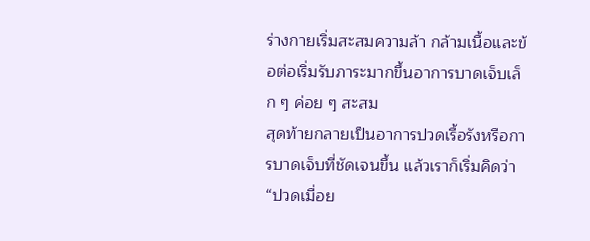ร่างกายเริ่มสะสมความล้า กล้ามเนื้อและข้อต่อเริ่มรับภาระมากขึ้นอาการบาดเจ็บเล็ก ๆ ค่อย ๆ สะสม
สุดท้ายกลายเป็นอาการปวดเรื้อรังหรือการบาดเจ็บที่ชัดเจนขึ้น แล้วเราก็เริ่มคิดว่า “ปวดเมื่อย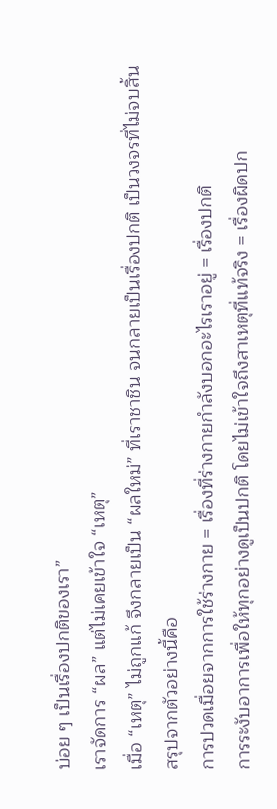บ่อย ๆ เป็นเรื่องปกติของเรา”
เราจัดการ “ผล” แต่ไม่เคยเข้าใจ “เหตุ”
เมื่อ “เหตุ” ไม่ถูกแก้ จึงกลายเป็น “ผลใหม่” ที่เราชาชิน จนกลายเป็นเรื่องปกติ เป็นวงจรที่ไม่จบสิ้น
สรุปจากตัวอย่างนี้คือ
การปวดเมื่อยจากการใช้ร่างกาย = เรื่องที่ร่างกายกำลังบอกอะไรเราอยู่ = เรื่องปกติ
การระงับอาการเพื่อให้ทุกอย่างดูเป็นปกติ โดยไม่เข้าใจถึงสาเหตุที่แท้จริง = เรื่องผิดปก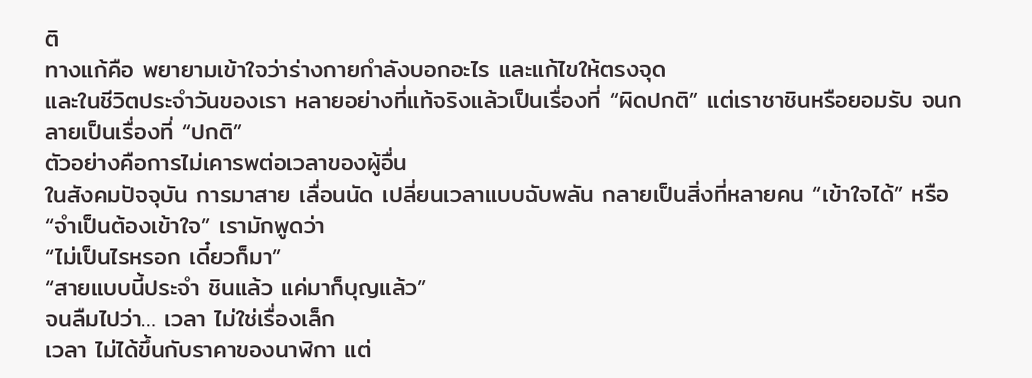ติ
ทางแก้คือ พยายามเข้าใจว่าร่างกายกำลังบอกอะไร และแก้ไขให้ตรงจุด
และในชีวิตประจำวันของเรา หลายอย่างที่แท้จริงแล้วเป็นเรื่องที่ “ผิดปกติ” แต่เราชาชินหรือยอมรับ จนกลายเป็นเรื่องที่ “ปกติ”
ตัวอย่างคือการไม่เคารพต่อเวลาของผู้อื่น
ในสังคมปัจจุบัน การมาสาย เลื่อนนัด เปลี่ยนเวลาแบบฉับพลัน กลายเป็นสิ่งที่หลายคน “เข้าใจได้” หรือ “จำเป็นต้องเข้าใจ” เรามักพูดว่า
“ไม่เป็นไรหรอก เดี๋ยวก็มา”
“สายแบบนี้ประจำ ชินแล้ว แค่มาก็บุญแล้ว”
จนลืมไปว่า… เวลา ไม่ใช่เรื่องเล็ก
เวลา ไม่ได้ขึ้นกับราคาของนาฬิกา แต่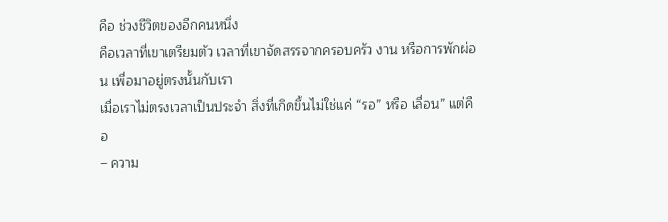คือ ช่วงชีวิตของอีกคนหนึ่ง
คือเวลาที่เขาเตรียมตัว เวลาที่เขาจัดสรรจากครอบครัว งาน หรือการพักผ่อน เพื่อมาอยู่ตรงนั้นกับเรา
เมื่อเราไม่ตรงเวลาเป็นประจำ สิ่งที่เกิดขึ้นไม่ใช่แค่ “รอ” หรือ เลื่อน” แต่คือ
– ความ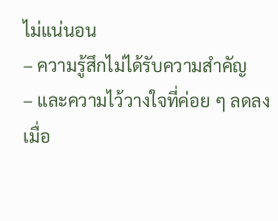ไม่แน่นอน
– ความรู้สึกไม่ได้รับความสำคัญ
– และความไว้วางใจที่ค่อย ๆ ลดลง
เมื่อ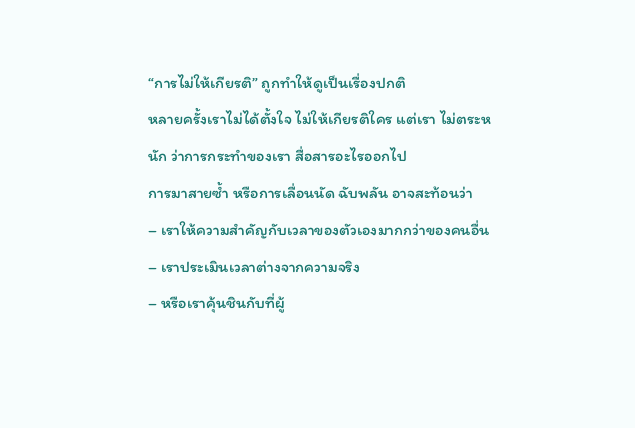“การไม่ให้เกียรติ” ถูกทำให้ดูเป็นเรื่องปกติ
หลายครั้งเราไม่ได้ตั้งใจ ไม่ให้เกียรติใคร แต่เรา ไม่ตระหนัก ว่าการกระทำของเรา สื่อสารอะไรออกไป
การมาสายซ้ำ หรือการเลื่อนนัด ฉับพลัน อาจสะท้อนว่า
– เราให้ความสำคัญกับเวลาของตัวเองมากกว่าของคนอื่น
– เราประเมินเวลาต่างจากความจริง
– หรือเราคุ้นชินกับที่ผู้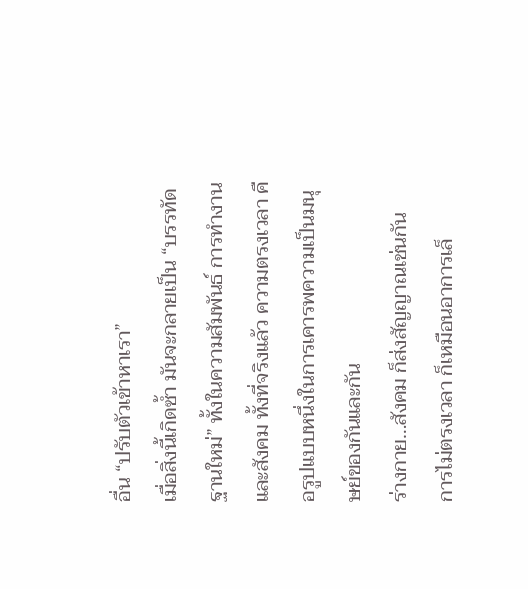อื่น “ปรับตัวเข้าหาเรา”
เมื่อสิ่งนี้เกิดซ้ำ มันจะกลายเป็น “บรรทัดฐานใหม่” ทั้งในความสัมพันธ์ การทำงาน และสังคม ทั้งที่จริงแล้ว ความตรงเวลา คือรูปแบบหนึ่งในการเคารพความเป็นมนุษย์ของกันและกัน
ร่างกาย…สังคม ก็ส่งสัญญาณเช่นกัน
การไม่ตรงเวลา ก็เหมือนอาการเล็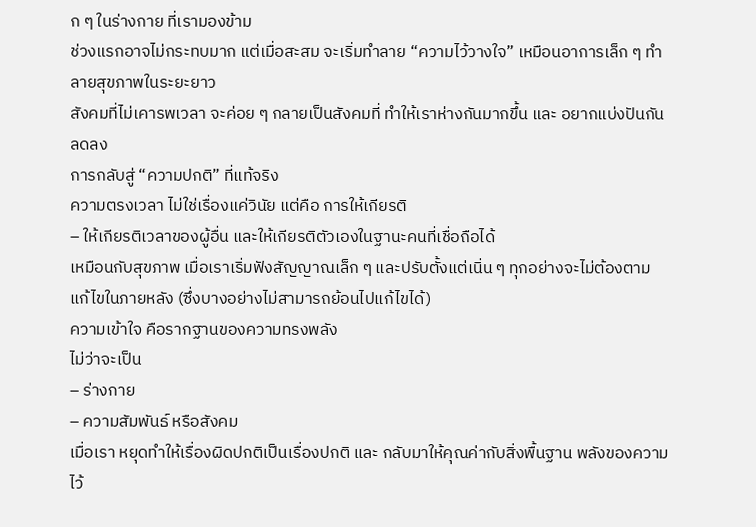ก ๆ ในร่างกาย ที่เรามองข้าม
ช่วงแรกอาจไม่กระทบมาก แต่เมื่อสะสม จะเริ่มทำลาย “ความไว้วางใจ” เหมือนอาการเล็ก ๆ ทำลายสุขภาพในระยะยาว
สังคมที่ไม่เคารพเวลา จะค่อย ๆ กลายเป็นสังคมที่ ทำให้เราห่างกันมากขึ้น และ อยากแบ่งปันกันลดลง
การกลับสู่ “ความปกติ” ที่แท้จริง
ความตรงเวลา ไม่ใช่เรื่องแค่วินัย แต่คือ การให้เกียรติ
– ให้เกียรติเวลาของผู้อื่น และให้เกียรติตัวเองในฐานะคนที่เชื่อถือได้
เหมือนกับสุขภาพ เมื่อเราเริ่มฟังสัญญาณเล็ก ๆ และปรับตั้งแต่เนิ่น ๆ ทุกอย่างจะไม่ต้องตามแก้ไขในภายหลัง (ซึ่งบางอย่างไม่สามารถย้อนไปแก้ไขได้)
ความเข้าใจ คือรากฐานของความทรงพลัง
ไม่ว่าจะเป็น
– ร่างกาย
– ความสัมพันธ์ หรือสังคม
เมื่อเรา หยุดทำให้เรื่องผิดปกติเป็นเรื่องปกติ และ กลับมาให้คุณค่ากับสิ่งพื้นฐาน พลังของความไว้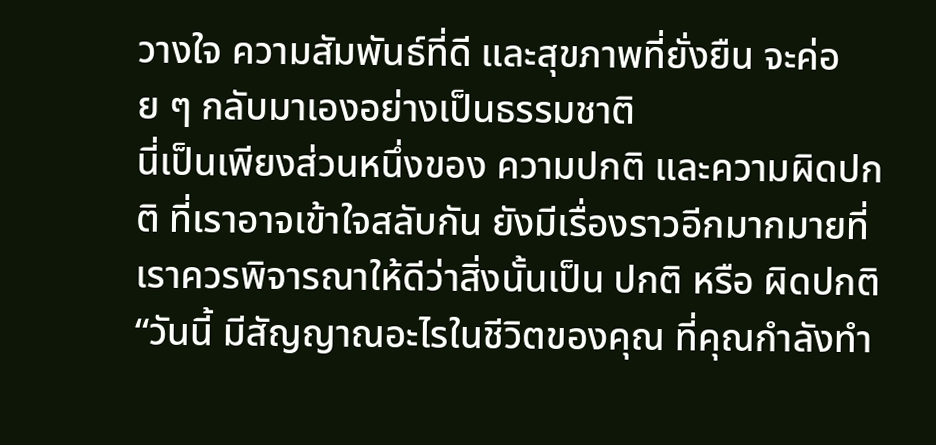วางใจ ความสัมพันธ์ที่ดี และสุขภาพที่ยั่งยืน จะค่อย ๆ กลับมาเองอย่างเป็นธรรมชาติ
นี่เป็นเพียงส่วนหนึ่งของ ความปกติ และความผิดปกติ ที่เราอาจเข้าใจสลับกัน ยังมีเรื่องราวอีกมากมายที่เราควรพิจารณาให้ดีว่าสิ่งนั้นเป็น ปกติ หรือ ผิดปกติ
“วันนี้ มีสัญญาณอะไรในชีวิตของคุณ ที่คุณกำลังทำ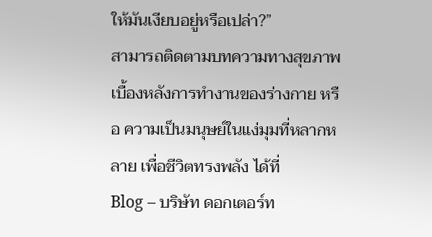ให้มันเงียบอยู่หรือเปล่า?”
สามารถติดตามบทความทางสุขภาพ เบื้องหลังการทำงานของร่างกาย หรือ ความเป็นมนุษย์ในแง่มุมที่หลากหลาย เพื่อชีวิตทรงพลัง ได้ที่
Blog – บริษัท ดอกเตอร์ท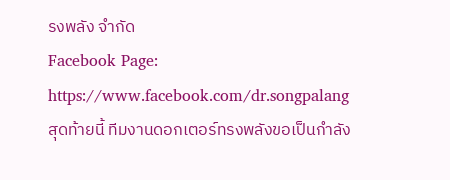รงพลัง จำกัด
Facebook Page: https://www.facebook.com/dr.songpalang
สุดท้ายนี้ ทีมงานดอกเตอร์ทรงพลังขอเป็นกำลัง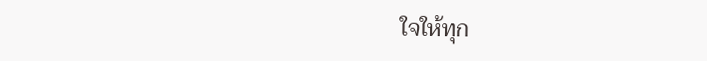ใจให้ทุก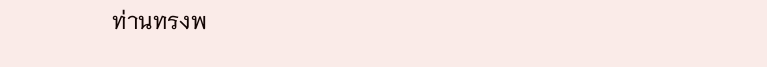ท่านทรงพ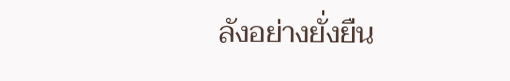ลังอย่างยั่งยืน